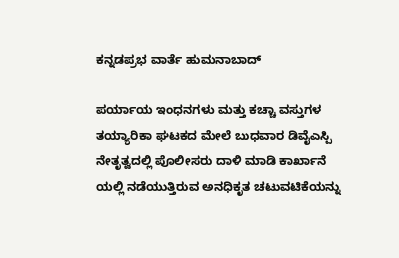ಕನ್ನಡಪ್ರಭ ವಾರ್ತೆ ಹುಮನಾಬಾದ್‌

ಪರ್ಯಾಯ ಇಂಧನಗಳು ಮತ್ತು ಕಚ್ಚಾ ವಸ್ತುಗಳ ತಯ್ಯಾರಿಕಾ ಘಟಕದ ಮೇಲೆ ಬುಧವಾರ ಡಿವೈಎಸ್ಪಿ ನೇತೃತ್ವದಲ್ಲಿ ಪೊಲೀಸರು ದಾಳಿ ಮಾಡಿ ಕಾರ್ಖಾನೆ ಯಲ್ಲಿ ನಡೆಯುತ್ತಿರುವ ಅನಧಿಕೃತ ಚಟುವಟಿಕೆಯನ್ನು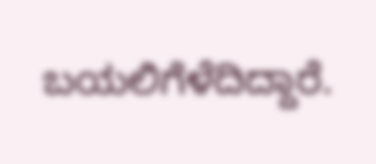ಬಯಲಿಗೆಳೆದಿದ್ದಾರೆ.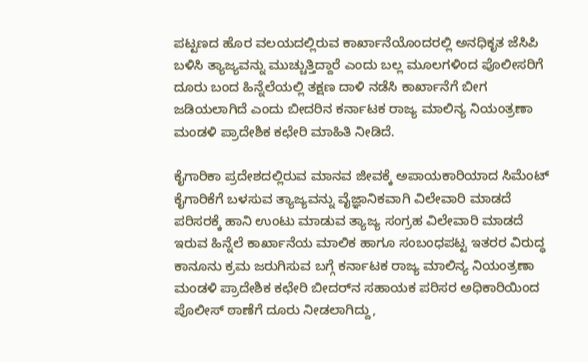ಪಟ್ಟಣದ ಹೊರ ವಲಯದಲ್ಲಿರುವ ಕಾರ್ಖಾನೆಯೊಂದರಲ್ಲಿ ಅನಧಿಕೃತ ಜೆಸಿಪಿ ಬಳಿಸಿ ತ್ಯಾಜ್ಯವನ್ನು ಮುಚ್ಚುತ್ತಿದ್ದಾರೆ ಎಂದು ಬಲ್ಲ ಮೂಲಗಳಿಂದ ಪೊಲೀಸರಿಗೆ ದೂರು ಬಂದ ಹಿನ್ನೆಲೆಯಲ್ಲಿ ತಕ್ಷಣ ದಾಳಿ ನಡೆಸಿ ಕಾರ್ಖಾನೆಗೆ ಬೀಗ ಜಡಿಯಲಾಗಿದೆ ಎಂದು ಬೀದರಿನ ಕರ್ನಾಟಕ ರಾಜ್ಯ ಮಾಲಿನ್ಯ ನಿಯಂತ್ರಣಾ ಮಂಡಳಿ ಪ್ರಾದೇಶಿಕ ಕಛೇರಿ ಮಾಹಿತಿ ನೀಡಿದೆ.

ಕೈಗಾರಿಕಾ ಪ್ರದೇಶದಲ್ಲಿರುವ ಮಾನವ ಜೀವಕ್ಕೆ ಅಪಾಯಕಾರಿಯಾದ ಸಿಮೆಂಟ್ ಕೈಗಾರಿಕೆಗೆ ಬಳಸುವ ತ್ಯಾಜ್ಯವನ್ನು ವೈಜ್ಞಾನಿಕವಾಗಿ ವಿಲೇವಾರಿ ಮಾಡದೆ ಪರಿಸರಕ್ಕೆ ಹಾನಿ ಉಂಟು ಮಾಡುವ ತ್ಯಾಜ್ಯ ಸಂಗ್ರಹ ವಿಲೇವಾರಿ ಮಾಡದೆ ಇರುವ ಹಿನ್ನೆಲೆ ಕಾರ್ಖಾನೆಯ ಮಾಲಿಕ ಹಾಗೂ ಸಂಬಂಧಪಟ್ಟ ಇತರರ ವಿರುದ್ಧ ಕಾನೂನು ಕ್ರಮ ಜರುಗಿಸುವ ಬಗ್ಗೆ ಕರ್ನಾಟಕ ರಾಜ್ಯ ಮಾಲಿನ್ಯ ನಿಯಂತ್ರಣಾ ಮಂಡಳಿ ಪ್ರಾದೇಶಿಕ ಕಛೇರಿ ಬೀದರ್‌ನ ಸಹಾಯಕ ಪರಿಸರ ಅಧಿಕಾರಿಯಿಂದ ಪೊಲೀಸ್ ಠಾಣೆಗೆ ದೂರು ನೀಡಲಾಗಿದ್ದು,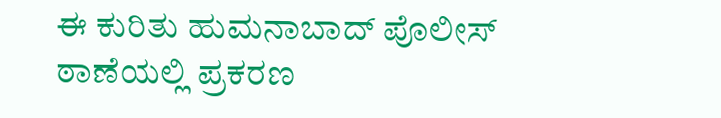ಈ ಕುರಿತು ಹುಮನಾಬಾದ್‌ ಪೊಲೀಸ್ ಠಾಣೆಯಲ್ಲಿ ಪ್ರಕರಣ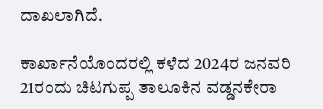ದಾಖಲಾಗಿದೆ.

ಕಾರ್ಖಾನೆಯೊಂದರಲ್ಲಿ ಕಳೆದ 2024ರ ಜನವರಿ 21ರಂದು ಚಿಟಗುಪ್ಪ ತಾಲೂಕಿನ ವಡ್ಡನಕೇರಾ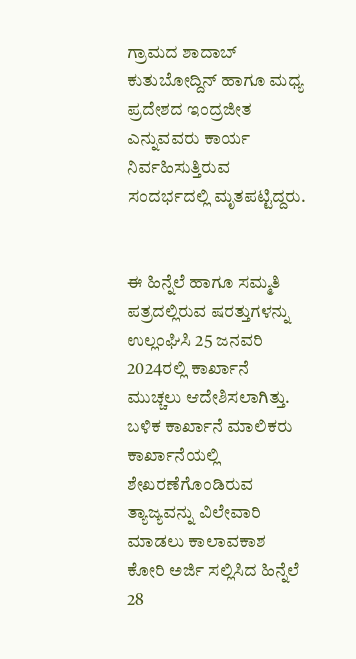ಗ್ರಾಮದ ಶಾದಾಬ್ ಕುತುಬೋದ್ದಿನ್ ಹಾಗೂ ಮಧ್ಯ ಪ್ರದೇಶದ ಇಂದ್ರಜೀತ ಎನ್ನುವವರು ಕಾರ್ಯ ನಿರ್ವಹಿಸುತ್ತಿರುವ ಸಂದರ್ಭದಲ್ಲಿ ಮೃತಪಟ್ಟಿದ್ದರು.


ಈ ಹಿನ್ನೆಲೆ ಹಾಗೂ ಸಮ್ಮತಿ ಪತ್ರದಲ್ಲಿರುವ ಷರತ್ತುಗಳನ್ನು ಉಲ್ಲಂಘಿಸಿ 25 ಜನವರಿ 2024ರಲ್ಲಿ ಕಾರ್ಖಾನೆ ಮುಚ್ಚಲು ಆದೇಶಿಸಲಾಗಿತ್ತು. ಬಳಿಕ ಕಾರ್ಖಾನೆ ಮಾಲಿಕರು ಕಾರ್ಖಾನೆಯಲ್ಲಿ ಶೇಖರಣೆಗೊಂಡಿರುವ ತ್ಯಾಜ್ಯವನ್ನು ವಿಲೇವಾರಿ ಮಾಡಲು ಕಾಲಾವಕಾಶ ಕೋರಿ ಅರ್ಜಿ ಸಲ್ಲಿಸಿದ ಹಿನ್ನೆಲೆ 28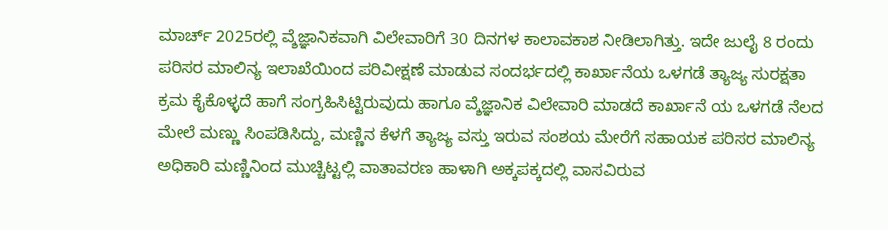ಮಾರ್ಚ್‌ 2025ರಲ್ಲಿ ವ್ಶೆಜ್ಞಾನಿಕವಾಗಿ ವಿಲೇವಾರಿಗೆ 30 ದಿನಗಳ ಕಾಲಾವಕಾಶ ನೀಡಿಲಾಗಿತ್ತು. ಇದೇ ಜುಲೈ 8 ರಂದು ಪರಿಸರ ಮಾಲಿನ್ಯ ಇಲಾಖೆಯಿಂದ ಪರಿವೀಕ್ಷಣೆ ಮಾಡುವ ಸಂದರ್ಭದಲ್ಲಿ ಕಾರ್ಖಾನೆಯ ಒಳಗಡೆ ತ್ಯಾಜ್ಯ ಸುರಕ್ಷತಾ ಕ್ರಮ ಕೈಕೊಳ್ಳದೆ ಹಾಗೆ ಸಂಗ್ರಹಿಸಿಟ್ಟಿರುವುದು ಹಾಗೂ ವ್ಶೆಜ್ಞಾನಿಕ ವಿಲೇವಾರಿ ಮಾಡದೆ ಕಾರ್ಖಾನೆ ಯ ಒಳಗಡೆ ನೆಲದ ಮೇಲೆ ಮಣ್ಣು ಸಿಂಪಡಿಸಿದ್ದು, ಮಣ್ಣಿನ ಕೆಳಗೆ ತ್ಯಾಜ್ಯ ವಸ್ತು ಇರುವ ಸಂಶಯ ಮೇರೆಗೆ ಸಹಾಯಕ ಪರಿಸರ ಮಾಲಿನ್ಯ ಅಧಿಕಾರಿ ಮಣ್ಣಿನಿಂದ ಮುಚ್ಚಿಟ್ಟಲ್ಲಿ ವಾತಾವರಣ ಹಾಳಾಗಿ ಅಕ್ಕಪಕ್ಕದಲ್ಲಿ ವಾಸವಿರುವ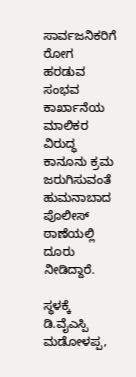ಸಾರ್ವಜನಿಕರಿಗೆ ರೋಗ ಹರಡುವ ಸಂಭವ ಕಾರ್ಖಾನೆಯ ಮಾಲಿಕರ ವಿರುದ್ಧ ಕಾನೂನು ಕ್ರಮ ಜರುಗಿಸುವಂತೆ ಹುಮನಾಬಾದ ಪೊಲೀಸ್ ಠಾಣೆಯಲ್ಲಿ ದೂರು ನೀಡಿದ್ದಾರೆ.

ಸ್ಥಳಕ್ಕೆ ಡಿ.ವೈಎಸ್ಪಿ ಮಡೋಳಪ್ಪ,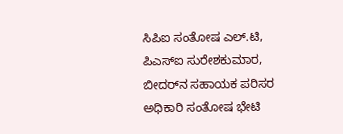ಸಿಪಿಐ ಸಂತೋಷ ಎಲ್.ಟಿ, ಪಿಎಸ್‌ಐ ಸುರೇಶಕುಮಾರ, ಬೀದರ್‌ನ ಸಹಾಯಕ ಪರಿಸರ ಅಧಿಕಾರಿ ಸಂತೋಷ ಭೇಟಿ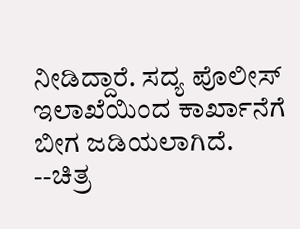ನೀಡಿದ್ದಾರೆ. ಸದ್ಯ ಪೊಲೀಸ್ ಇಲಾಖೆಯಿಂದ ಕಾರ್ಖಾನೆಗೆ ಬೀಗ ಜಡಿಯಲಾಗಿದೆ. --ಚಿತ್ರ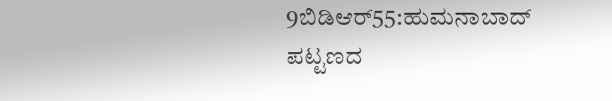9ಬಿಡಿಆರ್55:ಹುಮನಾಬಾದ್‌ ಪಟ್ಟಣದ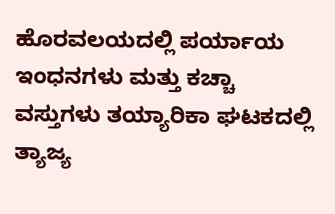ಹೊರವಲಯದಲ್ಲಿ ಪರ್ಯಾಯ ಇಂಧನಗಳು ಮತ್ತು ಕಚ್ಚಾ ವಸ್ತುಗಳು ತಯ್ಯಾರಿಕಾ ಘಟಕದಲ್ಲಿ ತ್ಯಾಜ್ಯ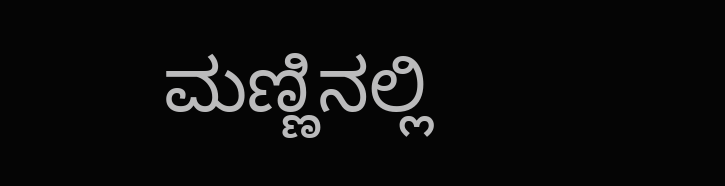ಮಣ್ಣಿನಲ್ಲಿ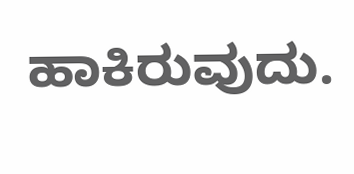ಹಾಕಿರುವುದು.